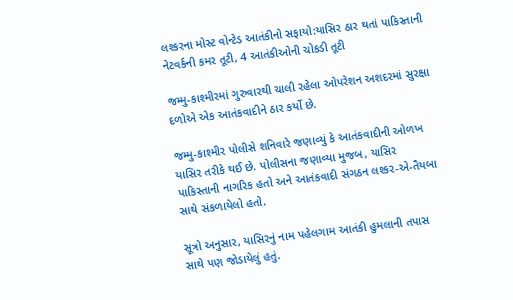લશ્કરના મોસ્ટ વોન્ટેડ આતંકીનો સફાયો:યાસિર ઠાર થતાં પાકિસ્તાની નેટવર્કની કમર તૂટી, 4 આતંકીઓની ચોકડી તૂટી

જમ્મુ-કાશ્મીરમાં ગુરુવારથી ચાલી રહેલા ઓપરેશન અશદરમાં સુરક્ષા દળોએ એક આતંકવાદીને ઠાર કર્યો છે.

જમ્મુ-કાશ્મીર પોલીસે શનિવારે જણાવ્યું કે આતંકવાદીની ઓળખ યાસિર તરીકે થઈ છે. પોલીસના જણાવ્યા મુજબ, યાસિર પાકિસ્તાની નાગરિક હતો અને આતંકવાદી સંગઠન લશ્કર-એ-તૈયબા સાથે સંકળાયેલો હતો.

સૂત્રો અનુસાર, યાસિરનું નામ પહેલગામ આતંકી હુમલાની તપાસ સાથે પણ જોડાયેલું હતું.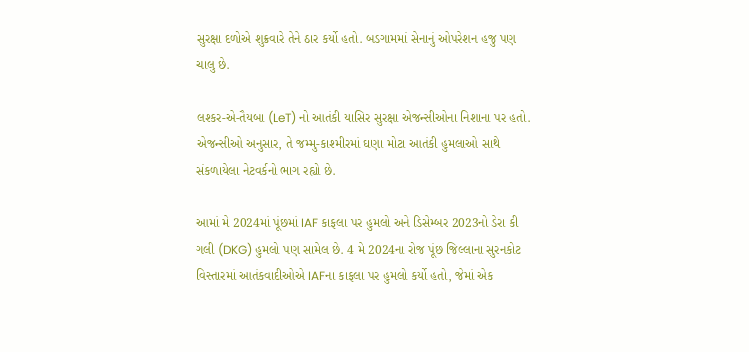સુરક્ષા દળોએ શુક્રવારે તેને ઠાર કર્યો હતો. બડગામમાં સેનાનું ઓપરેશન હજુ પણ ચાલુ છે.

લશ્કર-એ-તૈયબા (LeT) નો આતંકી યાસિર સુરક્ષા એજન્સીઓના નિશાના પર હતો. એજન્સીઓ અનુસાર, તે જમ્મુ-કાશ્મીરમાં ઘણા મોટા આતંકી હુમલાઓ સાથે સંકળાયેલા નેટવર્કનો ભાગ રહ્યો છે.

આમાં મે 2024માં પૂંછમાં IAF કાફલા પર હુમલો અને ડિસેમ્બર 2023નો ડેરા કી ગલી (DKG) હુમલો પણ સામેલ છે. 4 મે 2024ના રોજ પૂંછ જિલ્લાના સુરનકોટ વિસ્તારમાં આતંકવાદીઓએ IAFના કાફલા પર હુમલો કર્યો હતો, જેમાં એક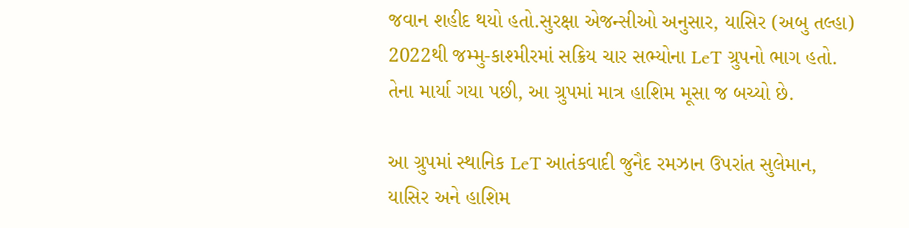જવાન શહીદ થયો હતો.સુરક્ષા એજન્સીઓ અનુસાર, યાસિર (અબુ તલ્હા) 2022થી જમ્મુ-કાશ્મીરમાં સક્રિય ચાર સભ્યોના LeT ગ્રુપનો ભાગ હતો. તેના માર્યા ગયા પછી, આ ગ્રુપમાં માત્ર હાશિમ મૂસા જ બચ્યો છે.

આ ગ્રુપમાં સ્થાનિક LeT આતંકવાદી જુનૈદ રમઝાન ઉપરાંત સુલેમાન, યાસિર અને હાશિમ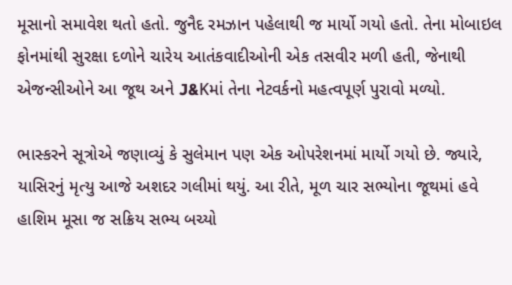મૂસાનો સમાવેશ થતો હતો. જુનૈદ રમઝાન પહેલાથી જ માર્યો ગયો હતો. તેના મોબાઇલ ફોનમાંથી સુરક્ષા દળોને ચારેય આતંકવાદીઓની એક તસવીર મળી હતી, જેનાથી એજન્સીઓને આ જૂથ અને J&Kમાં તેના નેટવર્કનો મહત્વપૂર્ણ પુરાવો મળ્યો.

ભાસ્કરને સૂત્રોએ જણાવ્યું કે સુલેમાન પણ એક ઓપરેશનમાં માર્યો ગયો છે. જ્યારે, યાસિરનું મૃત્યુ આજે અશદર ગલીમાં થયું. આ રીતે, મૂળ ચાર સભ્યોના જૂથમાં હવે હાશિમ મૂસા જ સક્રિય સભ્ય બચ્યો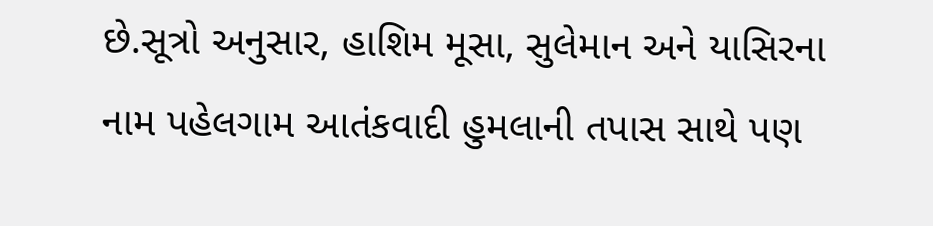છે.સૂત્રો અનુસાર, હાશિમ મૂસા, સુલેમાન અને યાસિરના નામ પહેલગામ આતંકવાદી હુમલાની તપાસ સાથે પણ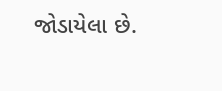જોડાયેલા છે.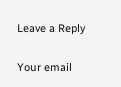Leave a Reply

Your email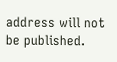address will not be published.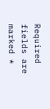Required fields are marked *